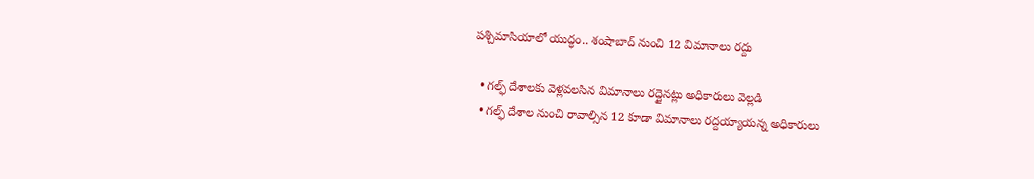పశ్చిమాసియాలో యుద్ధం.. శంషాబాద్ నుంచి 12 విమానాలు రద్దు

  • గల్ఫ్ దేశాలకు వెళ్లవలసిన విమానాలు రద్దైనట్లు అధికారులు వెల్లడి
  • గల్ఫ్ దేశాల నుంచి రావాల్సిన 12 కూడా విమానాలు రద్దయ్యాయన్న అధికారులు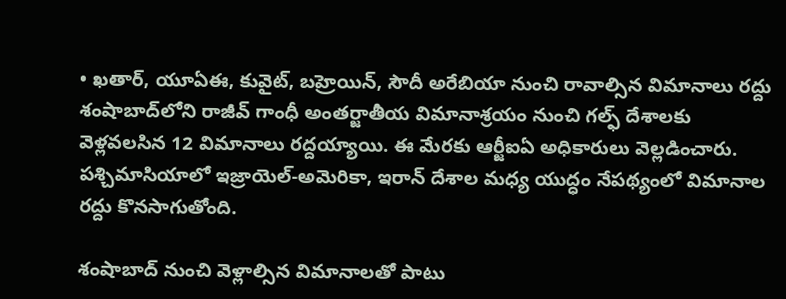• ఖతార్, యూఏఈ, కువైట్, బహ్రెయిన్, సౌదీ అరేబియా నుంచి రావాల్సిన విమానాలు రద్దు
శంషాబాద్‌లోని రాజీవ్ గాంధీ అంతర్జాతీయ విమానాశ్రయం నుంచి గల్ఫ్ దేశాలకు వెళ్లవలసిన 12 విమానాలు రద్దయ్యాయి. ఈ మేరకు ఆర్జీఐఏ అధికారులు వెల్లడించారు. పశ్చిమాసియాలో ఇజ్రాయెల్-అమెరికా, ఇరాన్ దేశాల మధ్య యుద్ధం నేపథ్యంలో విమానాల రద్దు కొనసాగుతోంది.

శంషాబాద్ నుంచి వెళ్లాల్సిన విమానాలతో పాటు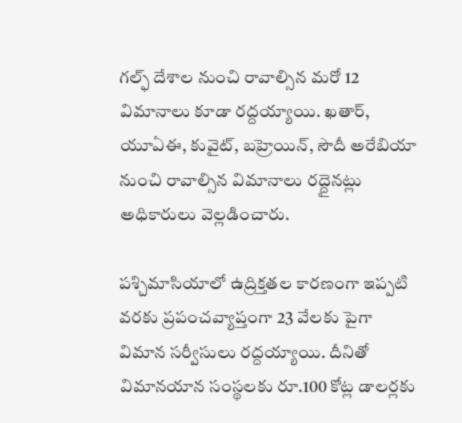గల్ఫ్ దేశాల నుంచి రావాల్సిన మరో 12 విమానాలు కూడా రద్దయ్యాయి. ఖతార్, యూఏఈ, కువైట్, బహ్రెయిన్, సౌదీ అరేబియా నుంచి రావాల్సిన విమానాలు రద్దైనట్లు అధికారులు వెల్లడించారు.

పశ్చిమాసియాలో ఉద్రిక్తతల కారణంగా ఇప్పటి వరకు ప్రపంచవ్యాప్తంగా 23 వేలకు పైగా విమాన సర్వీసులు రద్దయ్యాయి. దీనితో విమానయాన సంస్థలకు రూ.100 కోట్ల డాలర్లకు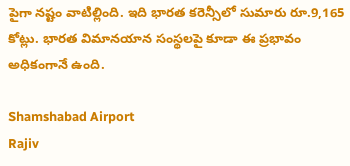పైగా నష్టం వాటిల్లింది. ఇది భారత కరెన్సీలో సుమారు రూ.9,165 కోట్లు. భారత విమానయాన సంస్థలపై కూడా ఈ ప్రభావం అధికంగానే ఉంది.

Shamshabad Airport
Rajiv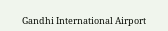Gandhi International Airport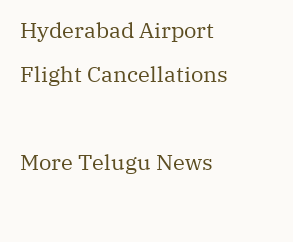Hyderabad Airport
Flight Cancellations

More Telugu News